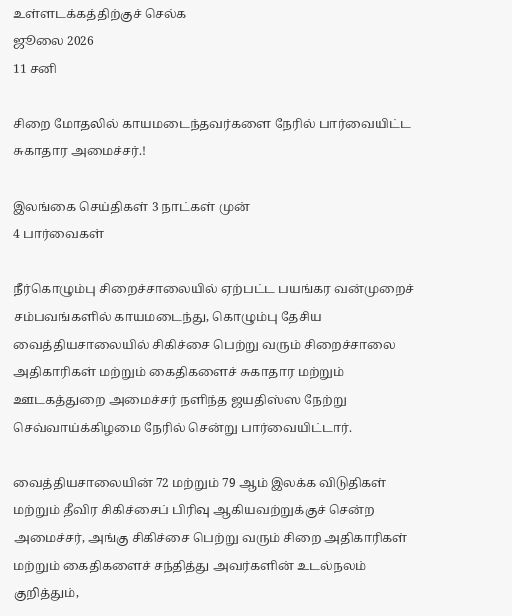உள்ளடக்கத்திற்குச் செல்க
ஜூலை 2026
11 சனி

சிறை மோதலில் காயமடைந்தவர்களை நேரில் பார்வையிட்ட சுகாதார அமைச்சர்.!

இலங்கை செய்திகள் 3 நாட்கள் முன்
4 பார்வைகள்

நீர்கொழும்பு சிறைச்சாலையில் ஏற்பட்ட பயங்கர வன்முறைச் சம்பவங்களில் காயமடைந்து, கொழும்பு தேசிய வைத்தியசாலையில் சிகிச்சை பெற்று வரும் சிறைச்சாலை அதிகாரிகள் மற்றும் கைதிகளைச் சுகாதார மற்றும் ஊடகத்துறை அமைச்சர் நளிந்த ஜயதிஸ்ஸ நேற்று செவ்வாய்க்கிழமை நேரில் சென்று பார்வையிட்டார்.

வைத்தியசாலையின் 72 மற்றும் 79 ஆம் இலக்க விடுதிகள் மற்றும் தீவிர சிகிச்சைப் பிரிவு ஆகியவற்றுக்குச் சென்ற அமைச்சர், அங்கு சிகிச்சை பெற்று வரும் சிறை அதிகாரிகள் மற்றும் கைதிகளைச் சந்தித்து அவர்களின் உடல்நலம் குறித்தும்,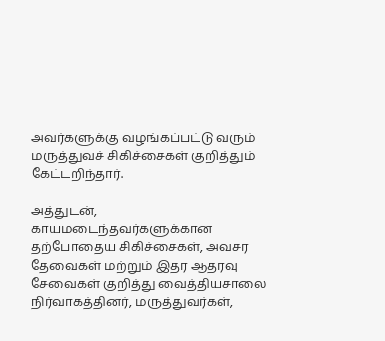அவர்களுக்கு வழங்கப்பட்டு வரும் மருத்துவச் சிகிச்சைகள் குறித்தும் கேட்டறிந்தார்.

அத்துடன், காயமடைந்தவர்களுக்கான தற்போதைய சிகிச்சைகள், அவசர தேவைகள் மற்றும் இதர ஆதரவு சேவைகள் குறித்து வைத்தியசாலை நிர்வாகத்தினர், மருத்துவர்கள்,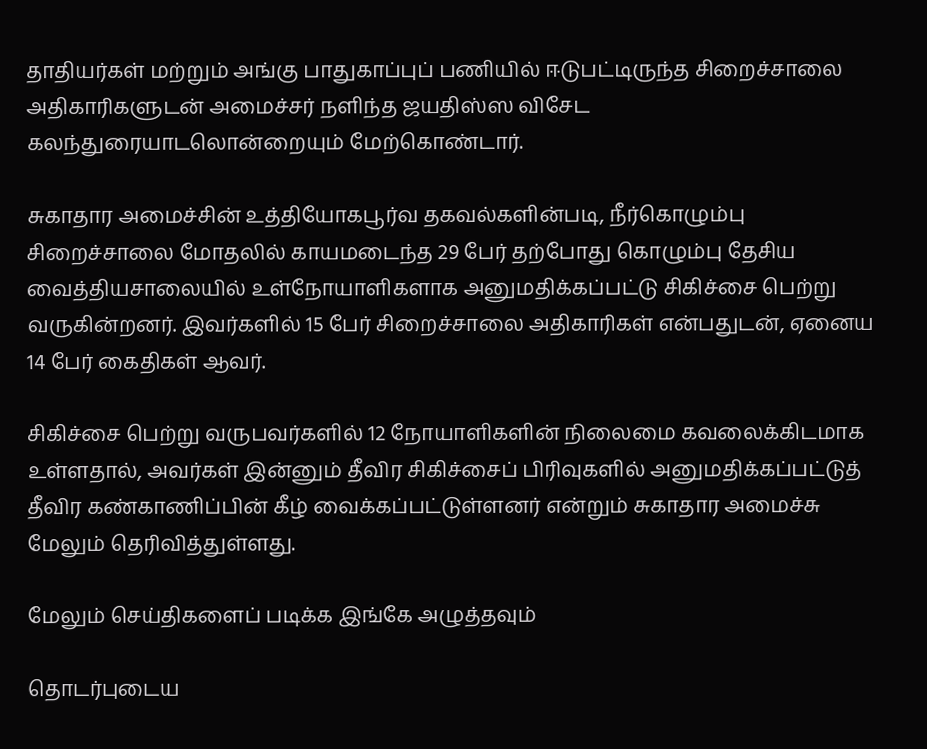தாதியர்கள் மற்றும் அங்கு பாதுகாப்புப் பணியில் ஈடுபட்டிருந்த சிறைச்சாலை அதிகாரிகளுடன் அமைச்சர் நளிந்த ஜயதிஸ்ஸ விசேட கலந்துரையாடலொன்றையும் மேற்கொண்டார்.

சுகாதார அமைச்சின் உத்தியோகபூர்வ தகவல்களின்படி, நீர்கொழும்பு சிறைச்சாலை மோதலில் காயமடைந்த 29 பேர் தற்போது கொழும்பு தேசிய வைத்தியசாலையில் உள்நோயாளிகளாக அனுமதிக்கப்பட்டு சிகிச்சை பெற்று வருகின்றனர். இவர்களில் 15 பேர் சிறைச்சாலை அதிகாரிகள் என்பதுடன், ஏனைய 14 பேர் கைதிகள் ஆவர்.

சிகிச்சை பெற்று வருபவர்களில் 12 நோயாளிகளின் நிலைமை கவலைக்கிடமாக உள்ளதால், அவர்கள் இன்னும் தீவிர சிகிச்சைப் பிரிவுகளில் அனுமதிக்கப்பட்டுத் தீவிர கண்காணிப்பின் கீழ் வைக்கப்பட்டுள்ளனர் என்றும் சுகாதார அமைச்சு மேலும் தெரிவித்துள்ளது.

மேலும் செய்திகளைப் படிக்க இங்கே அழுத்தவும்

தொடர்புடைய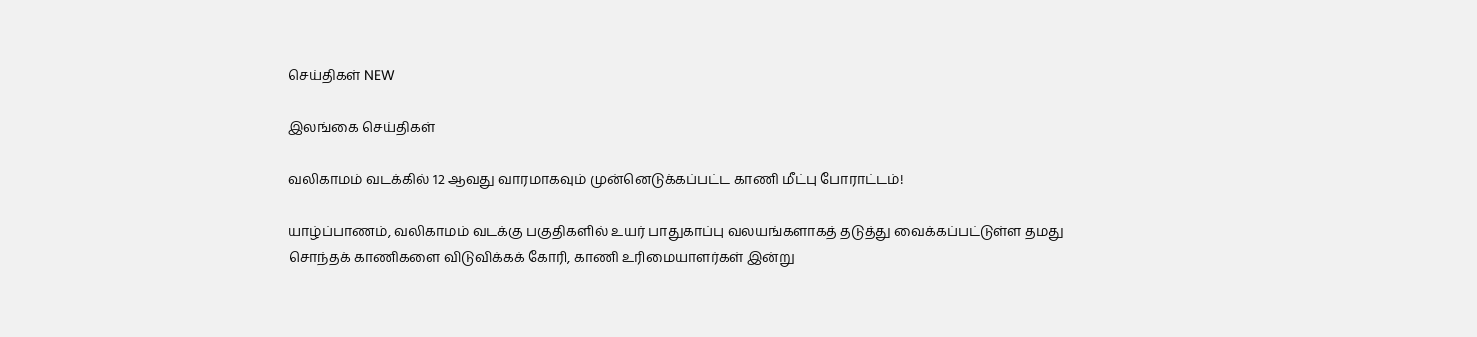செய்திகள் NEW

இலங்கை செய்திகள்

வலிகாமம் வடக்கில் 12 ஆவது வாரமாகவும் முன்னெடுக்கப்பட்ட காணி மீட்பு போராட்டம்!

யாழ்ப்பாணம், வலிகாமம் வடக்கு பகுதிகளில் உயர் பாதுகாப்பு வலயங்களாகத் தடுத்து வைக்கப்பட்டுள்ள தமது சொந்தக் காணிகளை விடுவிக்கக் கோரி, காணி உரிமையாளர்கள் இன்று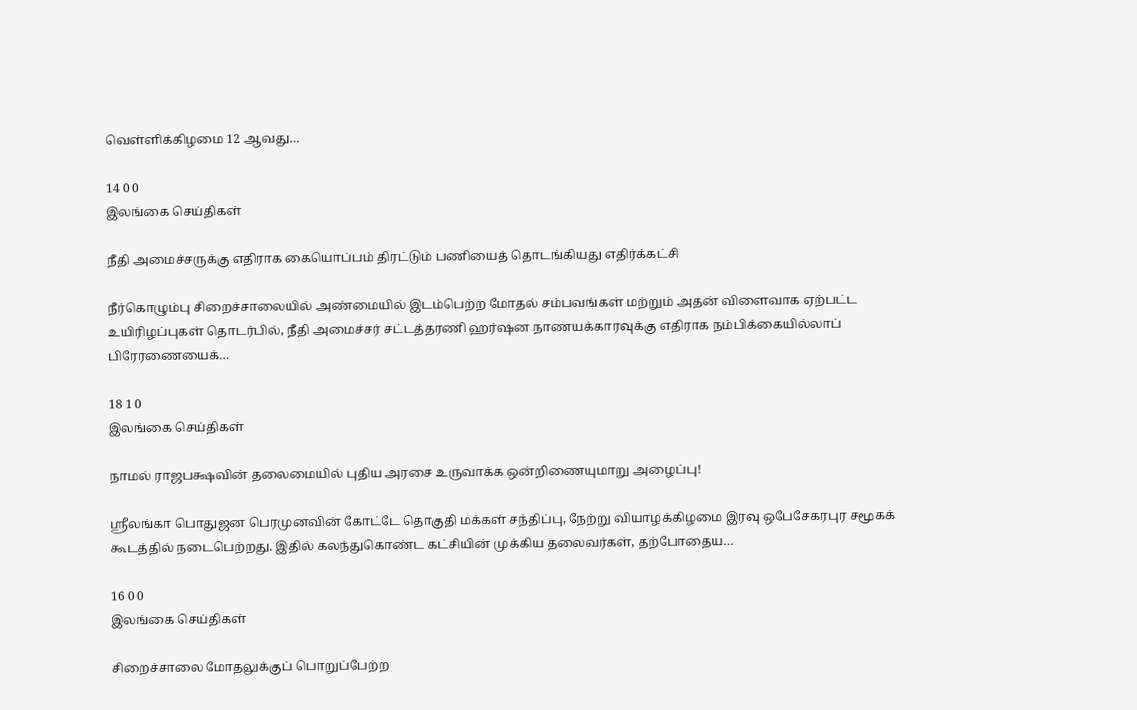வெள்ளிக்கிழமை 12 ஆவது…

14 0 0
இலங்கை செய்திகள்

நீதி அமைச்சருக்கு எதிராக கையொப்பம் திரட்டும் பணியைத் தொடங்கியது எதிர்க்கட்சி

நீர்கொழும்பு சிறைச்சாலையில் அண்மையில் இடம்பெற்ற மோதல் சம்பவங்கள் மற்றும் அதன் விளைவாக ஏற்பட்ட உயிரிழப்புகள் தொடர்பில், நீதி அமைச்சர் சட்டத்தரணி ஹர்ஷன நாணயக்காரவுக்கு எதிராக நம்பிக்கையில்லாப் பிரேரணையைக்…

18 1 0
இலங்கை செய்திகள்

நாமல் ராஜபக்ஷவின் தலைமையில் புதிய அரசை உருவாக்க ஒன்றிணையுமாறு அழைப்பு!

ஸ்ரீலங்கா பொதுஜன பெரமுனவின் கோட்டே தொகுதி மக்கள் சந்திப்பு, நேற்று வியாழக்கிழமை இரவு ஒபேசேகரபுர சமூகக் கூடத்தில் நடைபெற்றது. இதில் கலந்துகொண்ட கட்சியின் முக்கிய தலைவர்கள், தற்போதைய…

16 0 0
இலங்கை செய்திகள்

சிறைச்சாலை மோதலுக்குப் பொறுப்பேற்ற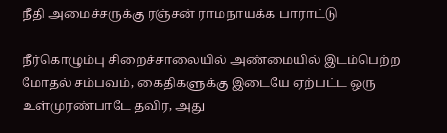நீதி அமைச்சருக்கு ரஞ்சன் ராமநாயக்க பாராட்டு

நீர்கொழும்பு சிறைச்சாலையில் அண்மையில் இடம்பெற்ற மோதல் சம்பவம், கைதிகளுக்கு இடையே ஏற்பட்ட ஒரு உள்முரண்பாடே தவிர, அது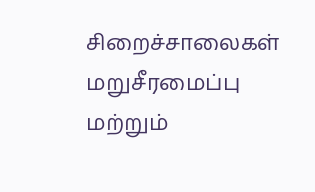சிறைச்சாலைகள் மறுசீரமைப்பு மற்றும்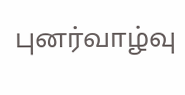புனர்வாழ்வு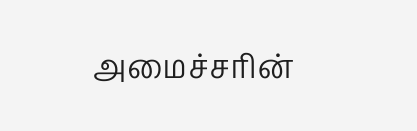அமைச்சரின்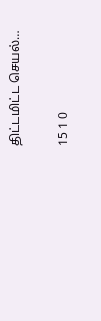திட்டமிட்ட செயல்…

15 1 0